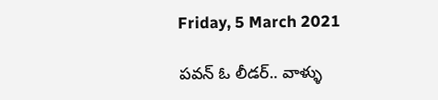Friday, 5 March 2021

పవన్ ఓ లీడర్.. వాళ్ళు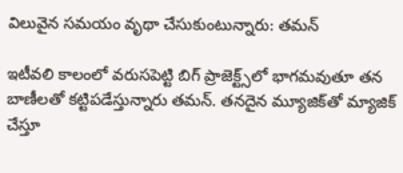విలువైన సమయం వృథా చేసుకుంటున్నారు: తమన్

ఇటీవలి కాలంలో వరుసపెట్టి బిగ్ ప్రాజెక్ట్స్‌లో భాగమవుతూ తన బాణీలతో కట్టిపడేస్తున్నారు తమన్. తనదైన మ్యూజిక్‌తో మ్యాజిక్ చేస్తూ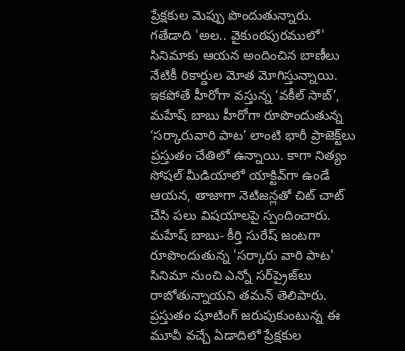ప్రేక్షకుల మెప్పు పొందుతున్నారు. గతేడాది 'అల.. వైకుంఠపురములో' సినిమాకు ఆయన అందించిన బాణీలు నేటికీ రికార్డుల మోత మోగిస్తున్నాయి. ఇకపోతే హీరోగా వస్తున్న ‘వకీల్‌ సాబ్‌’, మహేష్ బాబు హీరోగా రూపొందుతున్న ‘సర్కారువారి పాట’ లాంటి భారీ ప్రాజెక్ట్‌లు ప్రస్తుతం చేతిలో ఉన్నాయి. కాగా నిత్యం సోషల్ మీడియాలో యాక్టివ్‌గా ఉండే ఆయన, తాజాగా నెటిజన్లతో చిట్ చాట్ చేసి పలు విషయాలపై స్పందించారు. మహేష్ బాబు- కీర్తి సురేష్ జంటగా రూపొందుతున్న 'సర్కారు వారి పాట' సినిమా నుంచి ఎన్నో సర్‌ప్రైజ్‌లు రాబోతున్నాయని తమన్ తెలిపారు. ప్రస్తుతం షూటింగ్ జరుపుకుంటున్న ఈ మూవీ వచ్చే ఏడాదిలో ప్రేక్షకుల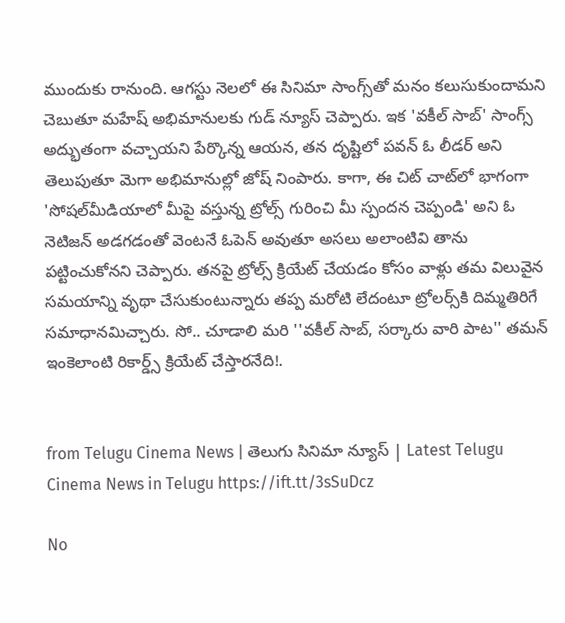ముందుకు రానుంది. ఆగస్టు నెలలో ఈ సినిమా సాంగ్స్‌తో మనం కలుసుకుందామని చెబుతూ మహేష్ అభిమానులకు గుడ్ న్యూస్ చెప్పారు. ఇక 'వకీల్ సాబ్' సాంగ్స్ అద్భుతంగా వచ్చాయని పేర్కొన్న ఆయన, తన దృష్టిలో పవన్‌ ఓ లీడర్‌ అని తెలుపుతూ మెగా అభిమానుల్లో జోష్ నింపారు. కాగా, ఈ చిట్ చాట్‌లో భాగంగా 'సోషల్‌మీడియాలో మీపై వస్తున్న ట్రోల్స్ గురించి మీ స్పందన చెప్పండి' అని ఓ నెటిజన్ అడగడంతో వెంటనే ఓపెన్ అవుతూ అసలు అలాంటివి తాను పట్టించుకోనని చెప్పారు. తనపై ట్రోల్స్‌ క్రియేట్‌ చేయడం కోసం వాళ్లు తమ విలువైన సమయాన్ని వృథా చేసుకుంటున్నారు తప్ప మరోటి లేదంటూ ట్రోలర్స్‌కి దిమ్మతిరిగే సమాధానమిచ్చారు. సో.. చూడాలి మరి ''వకీల్‌ సాబ్‌, సర్కారు వారి పాట'' తమన్ ఇంకెలాంటి రికార్డ్స్ క్రియేట్ చేస్తారనేది!.


from Telugu Cinema News | తెలుగు సినిమా న్యూస్ | Latest Telugu Cinema News in Telugu https://ift.tt/3sSuDcz

No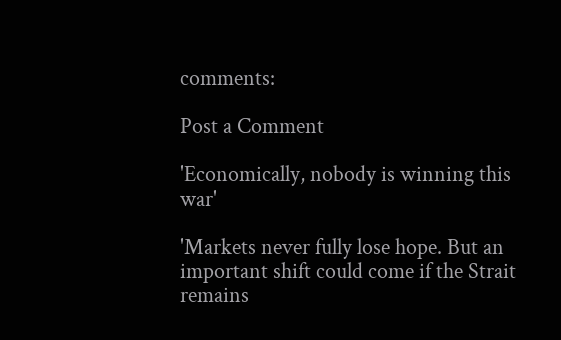comments:

Post a Comment

'Economically, nobody is winning this war'

'Markets never fully lose hope. But an important shift could come if the Strait remains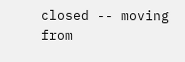closed -- moving from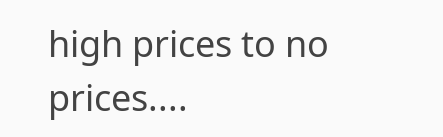high prices to no prices....